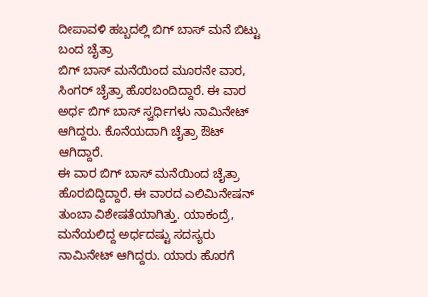ದೀಪಾವಳಿ ಹಬ್ಬದಲ್ಲಿ ಬಿಗ್ ಬಾಸ್ ಮನೆ ಬಿಟ್ಟು ಬಂದ ಚೈತ್ರಾ
ಬಿಗ್ ಬಾಸ್ ಮನೆಯಿಂದ ಮೂರನೇ ವಾರ, ಸಿಂಗರ್ ಚೈತ್ರಾ ಹೊರಬಂದಿದ್ದಾರೆ. ಈ ವಾರ ಅರ್ಧ ಬಿಗ್ ಬಾಸ್ ಸ್ವರ್ಧಿಗಳು ನಾಮಿನೇಟ್ ಆಗಿದ್ದರು. ಕೊನೆಯದಾಗಿ ಚೈತ್ರಾ ಔಟ್ ಆಗಿದ್ದಾರೆ.
ಈ ವಾರ ಬಿಗ್ ಬಾಸ್ ಮನೆಯಿಂದ ಚೈತ್ರಾ ಹೊರಬಿದ್ದಿದ್ದಾರೆ. ಈ ವಾರದ ಎಲಿಮಿನೇಷನ್ ತುಂಬಾ ವಿಶೇಷತೆಯಾಗಿತ್ತು. ಯಾಕಂದ್ರೆ, ಮನೆಯಲಿದ್ದ ಅರ್ಧದಷ್ಟು ಸದಸ್ಯರು ನಾಮಿನೇಟ್ ಆಗಿದ್ದರು. ಯಾರು ಹೊರಗೆ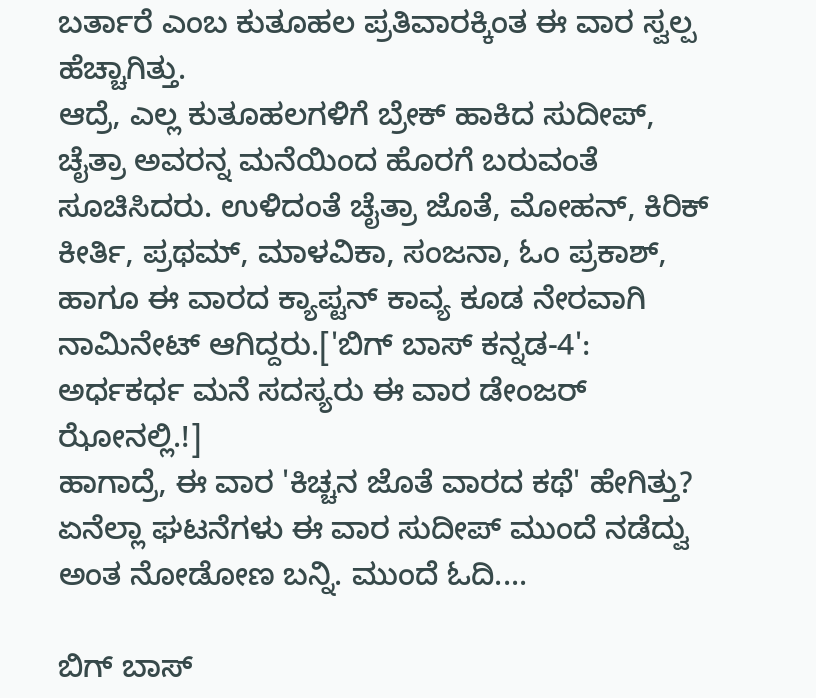ಬರ್ತಾರೆ ಎಂಬ ಕುತೂಹಲ ಪ್ರತಿವಾರಕ್ಕಿಂತ ಈ ವಾರ ಸ್ವಲ್ಪ ಹೆಚ್ಚಾಗಿತ್ತು.
ಆದ್ರೆ, ಎಲ್ಲ ಕುತೂಹಲಗಳಿಗೆ ಬ್ರೇಕ್ ಹಾಕಿದ ಸುದೀಪ್, ಚೈತ್ರಾ ಅವರನ್ನ ಮನೆಯಿಂದ ಹೊರಗೆ ಬರುವಂತೆ ಸೂಚಿಸಿದರು. ಉಳಿದಂತೆ ಚೈತ್ರಾ ಜೊತೆ, ಮೋಹನ್, ಕಿರಿಕ್ ಕೀರ್ತಿ, ಪ್ರಥಮ್, ಮಾಳವಿಕಾ, ಸಂಜನಾ, ಓಂ ಪ್ರಕಾಶ್, ಹಾಗೂ ಈ ವಾರದ ಕ್ಯಾಪ್ಟನ್ ಕಾವ್ಯ ಕೂಡ ನೇರವಾಗಿ ನಾಮಿನೇಟ್ ಆಗಿದ್ದರು.['ಬಿಗ್ ಬಾಸ್ ಕನ್ನಡ-4': ಅರ್ಧಕರ್ಧ ಮನೆ ಸದಸ್ಯರು ಈ ವಾರ ಡೇಂಜರ್ ಝೋನಲ್ಲಿ.!]
ಹಾಗಾದ್ರೆ, ಈ ವಾರ 'ಕಿಚ್ಚನ ಜೊತೆ ವಾರದ ಕಥೆ' ಹೇಗಿತ್ತು? ಏನೆಲ್ಲಾ ಘಟನೆಗಳು ಈ ವಾರ ಸುದೀಪ್ ಮುಂದೆ ನಡೆದ್ವು ಅಂತ ನೋಡೋಣ ಬನ್ನಿ. ಮುಂದೆ ಓದಿ....

ಬಿಗ್ ಬಾಸ್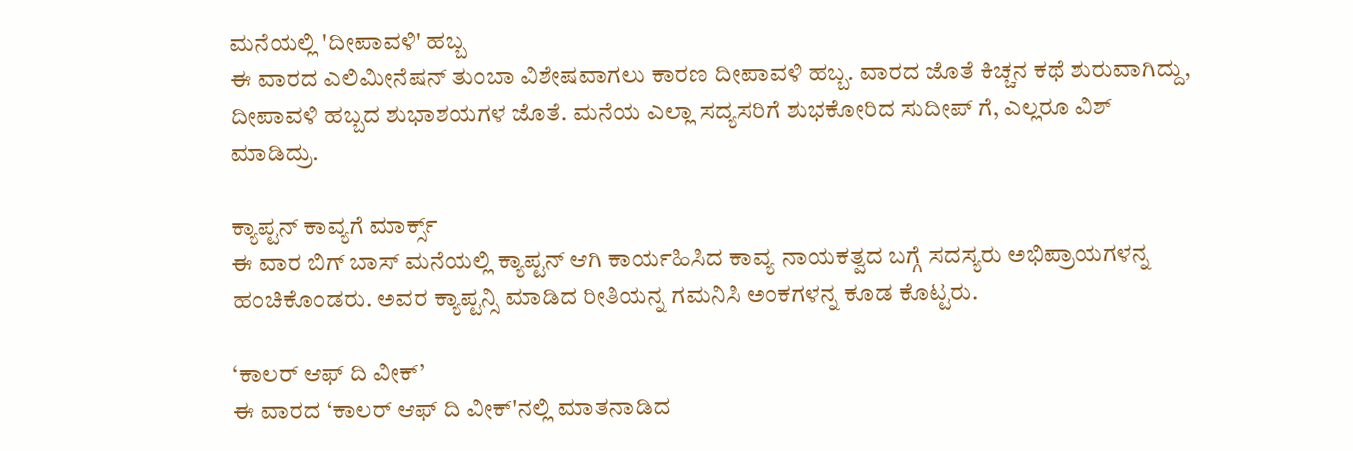ಮನೆಯಲ್ಲಿ 'ದೀಪಾವಳಿ' ಹಬ್ಬ
ಈ ವಾರದ ಎಲಿಮೀನೆಷನ್ ತುಂಬಾ ವಿಶೇಷವಾಗಲು ಕಾರಣ ದೀಪಾವಳಿ ಹಬ್ಬ. ವಾರದ ಜೊತೆ ಕಿಚ್ಚನ ಕಥೆ ಶುರುವಾಗಿದ್ದು, ದೀಪಾವಳಿ ಹಬ್ಬದ ಶುಭಾಶಯಗಳ ಜೊತೆ. ಮನೆಯ ಎಲ್ಲಾ ಸದ್ಯಸರಿಗೆ ಶುಭಕೋರಿದ ಸುದೀಪ್ ಗೆ, ಎಲ್ಲರೂ ವಿಶ್ ಮಾಡಿದ್ರು.

ಕ್ಯಾಪ್ಟನ್ ಕಾವ್ಯಗೆ ಮಾರ್ಕ್ಸ್
ಈ ವಾರ ಬಿಗ್ ಬಾಸ್ ಮನೆಯಲ್ಲಿ ಕ್ಯಾಪ್ಟನ್ ಆಗಿ ಕಾರ್ಯಹಿಸಿದ ಕಾವ್ಯ ನಾಯಕತ್ವದ ಬಗ್ಗೆ ಸದಸ್ಯರು ಅಭಿಪ್ರಾಯಗಳನ್ನ ಹಂಚಿಕೊಂಡರು. ಅವರ ಕ್ಯಾಪ್ಟನ್ಸಿ ಮಾಡಿದ ರೀತಿಯನ್ನ ಗಮನಿಸಿ ಅಂಕಗಳನ್ನ ಕೂಡ ಕೊಟ್ಟರು.

‘ಕಾಲರ್ ಆಫ್ ದಿ ವೀಕ್’
ಈ ವಾರದ ‘ಕಾಲರ್ ಆಫ್ ದಿ ವೀಕ್'ನಲ್ಲಿ ಮಾತನಾಡಿದ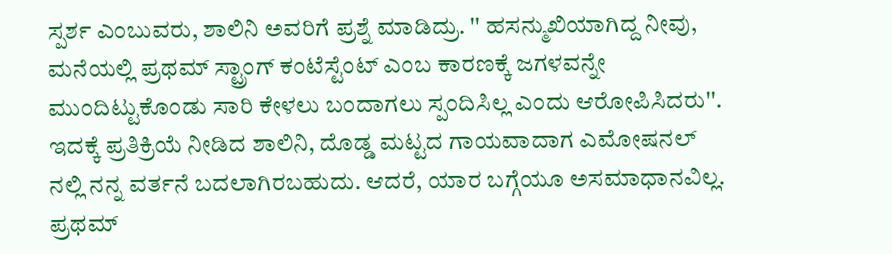ಸ್ಪರ್ಶ ಎಂಬುವರು, ಶಾಲಿನಿ ಅವರಿಗೆ ಪ್ರಶ್ನೆ ಮಾಡಿದ್ರು. '' ಹಸನ್ಮುಖಿಯಾಗಿದ್ದ ನೀವು, ಮನೆಯಲ್ಲಿ ಪ್ರಥಮ್ ಸ್ಟ್ರಾಂಗ್ ಕಂಟೆಸ್ಟೆಂಟ್ ಎಂಬ ಕಾರಣಕ್ಕೆ ಜಗಳವನ್ನೇ ಮುಂದಿಟ್ಟುಕೊಂಡು ಸಾರಿ ಕೇಳಲು ಬಂದಾಗಲು ಸ್ಪಂದಿಸಿಲ್ಲ ಎಂದು ಆರೋಪಿಸಿದರು''. ಇದಕ್ಕೆ ಪ್ರತಿಕ್ರಿಯೆ ನೀಡಿದ ಶಾಲಿನಿ, ದೊಡ್ಡ ಮಟ್ಟದ ಗಾಯವಾದಾಗ ಎಮೋಷನಲ್ ನಲ್ಲಿ ನನ್ನ ವರ್ತನೆ ಬದಲಾಗಿರಬಹುದು. ಆದರೆ, ಯಾರ ಬಗ್ಗೆಯೂ ಅಸಮಾಧಾನವಿಲ್ಲ. ಪ್ರಥಮ್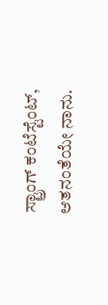ಸ್ಟ್ರಾಂಗ್ ಕಂಟೆಸ್ಟೆಂಟ್, ಆತನಂತೆಯೇ ನಾನು.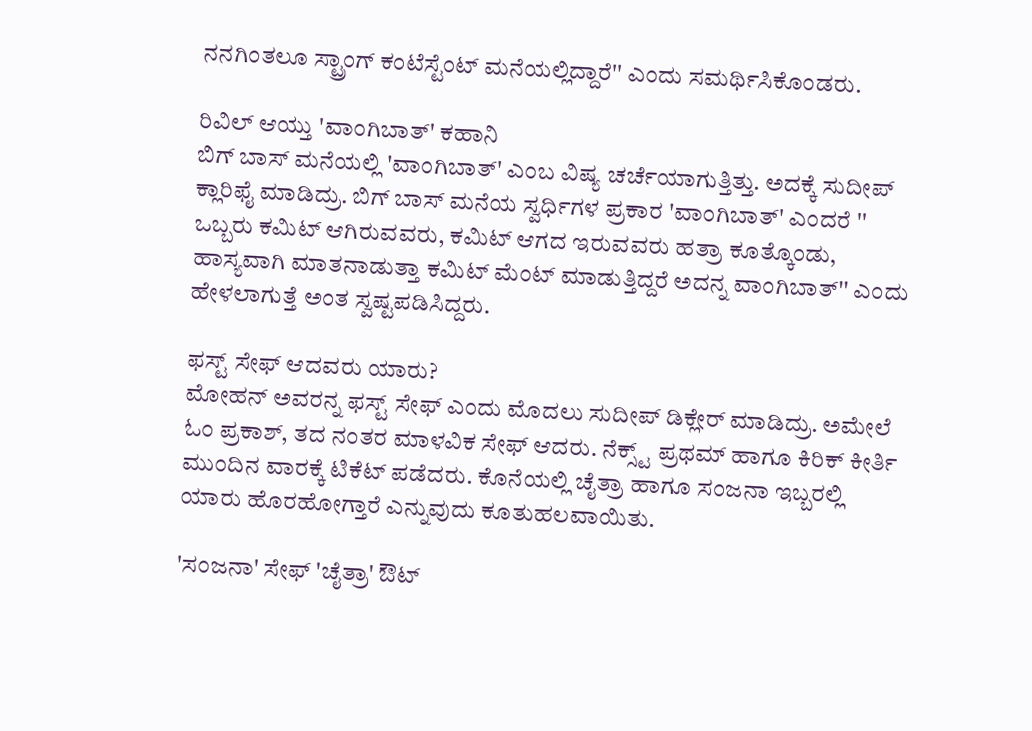ನನಗಿಂತಲೂ ಸ್ಟ್ರಾಂಗ್ ಕಂಟೆಸ್ಟೆಂಟ್ ಮನೆಯಲ್ಲಿದ್ದಾರೆ'' ಎಂದು ಸಮರ್ಥಿಸಿಕೊಂಡರು.

ರಿವಿಲ್ ಆಯ್ತು 'ವಾಂಗಿಬಾತ್' ಕಹಾನಿ
ಬಿಗ್ ಬಾಸ್ ಮನೆಯಲ್ಲಿ 'ವಾಂಗಿಬಾತ್' ಎಂಬ ವಿಷ್ಯ ಚರ್ಚೆಯಾಗುತ್ತಿತ್ತು. ಅದಕ್ಕೆ ಸುದೀಪ್ ಕ್ಲಾರಿಫೈ ಮಾಡಿದ್ರು. ಬಿಗ್ ಬಾಸ್ ಮನೆಯ ಸ್ವರ್ಧಿಗಳ ಪ್ರಕಾರ 'ವಾಂಗಿಬಾತ್' ಎಂದರೆ '' ಒಬ್ಬರು ಕಮಿಟ್ ಆಗಿರುವವರು, ಕಮಿಟ್ ಆಗದ ಇರುವವರು ಹತ್ರಾ ಕೂತ್ಕೊಂಡು, ಹಾಸ್ಯವಾಗಿ ಮಾತನಾಡುತ್ತಾ ಕಮಿಟ್ ಮೆಂಟ್ ಮಾಡುತ್ತಿದ್ದರೆ ಅದನ್ನ ವಾಂಗಿಬಾತ್'' ಎಂದು ಹೇಳಲಾಗುತ್ತೆ ಅಂತ ಸ್ವಷ್ಟಪಡಿಸಿದ್ದರು.

ಫಸ್ಟ್ ಸೇಫ್ ಆದವರು ಯಾರು?
ಮೋಹನ್ ಅವರನ್ನ ಫಸ್ಟ್ ಸೇಫ್ ಎಂದು ಮೊದಲು ಸುದೀಪ್ ಡಿಕ್ಲೇರ್ ಮಾಡಿದ್ರು. ಅಮೇಲೆ ಓಂ ಪ್ರಕಾಶ್, ತದ ನಂತರ ಮಾಳವಿಕ ಸೇಫ್ ಆದರು. ನೆಕ್ಸ್ಟ್ ಪ್ರಥಮ್ ಹಾಗೂ ಕಿರಿಕ್ ಕೀರ್ತಿ ಮುಂದಿನ ವಾರಕ್ಕೆ ಟಿಕೆಟ್ ಪಡೆದರು. ಕೊನೆಯಲ್ಲಿ ಚೈತ್ರಾ ಹಾಗೂ ಸಂಜನಾ ಇಬ್ಬರಲ್ಲಿ ಯಾರು ಹೊರಹೋಗ್ತಾರೆ ಎನ್ನುವುದು ಕೂತುಹಲವಾಯಿತು.

'ಸಂಜನಾ' ಸೇಫ್ 'ಚೈತ್ರಾ' ಔಟ್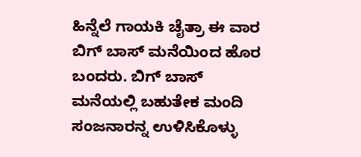ಹಿನ್ನೆಲೆ ಗಾಯಕಿ ಚೈತ್ರಾ ಈ ವಾರ ಬಿಗ್ ಬಾಸ್ ಮನೆಯಿಂದ ಹೊರ ಬಂದರು. ಬಿಗ್ ಬಾಸ್ ಮನೆಯಲ್ಲಿ ಬಹುತೇಕ ಮಂದಿ ಸಂಜನಾರನ್ನ ಉಳಿಸಿಕೊಳ್ಳು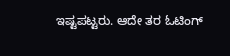ಇಷ್ಟಪಟ್ಟರು. ಆದೇ ತರ ಓಟಿಂಗ್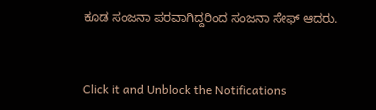ಕೂಡ ಸಂಜನಾ ಪರವಾಗಿದ್ದರಿಂದ ಸಂಜನಾ ಸೇಫ್ ಆದರು.


Click it and Unblock the Notifications